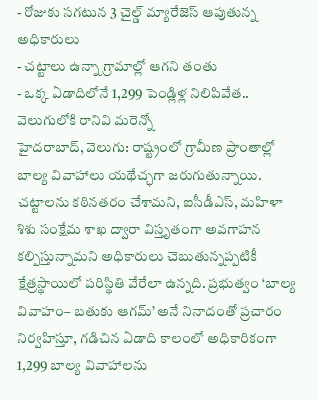- రోజుకు సగటున 3 చైల్డ్ మ్యారేజెస్ ఆపుతున్న అధికారులు
- చట్టాలు ఉన్నా గ్రామాల్లో ఆగని తంతు
- ఒక్క ఏడాదిలోనే 1,299 పెండ్లిళ్ల నిలిపివేత.. వెలుగులోకి రానివి మరెన్నో
హైదరాబాద్, వెలుగు: రాష్ట్రంలో గ్రామీణ ప్రాంతాల్లో బాల్య వివాహాలు యథేచ్ఛగా జరుగుతున్నాయి. చట్టాలను కఠినతరం చేశామని, ఐసీడీఎస్, మహిళా శిశు సంక్షేమ శాఖ ద్వారా విస్తృతంగా అవగాహన కల్పిస్తున్నామని అధికారులు చెబుతున్నప్పటికీ క్షేత్రస్థాయిలో పరిస్థితి వేరేలా ఉన్నది. ప్రభుత్వం ‘బాల్య వివాహం– బతుకు ఆగమ్’ అనే నినాదంతో ప్రచారం నిర్వహిస్తూ, గడిచిన ఏడాది కాలంలో అధికారికంగా 1,299 బాల్య వివాహాలను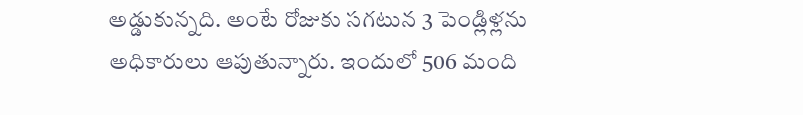అడ్డుకున్నది. అంటే రోజుకు సగటున 3 పెండ్లిళ్లను అధికారులు ఆపుతున్నారు. ఇందులో 506 మంది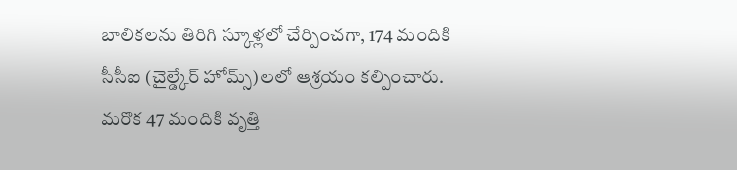బాలికలను తిరిగి స్కూళ్లలో చేర్పించగా, 174 మందికి సీసీఐ (చైల్డ్కేర్ హోమ్స్)లలో ఆశ్రయం కల్పించారు. మరొక 47 మందికి వృత్తి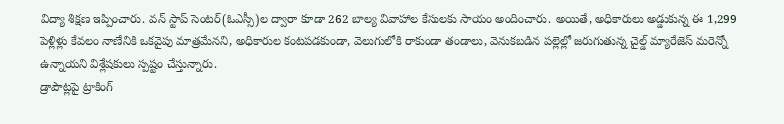విద్యా శిక్షణ ఇప్పించారు. వన్ స్టాప్ సెంటర్(ఓఎస్సీ)ల ద్వారా కూడా 262 బాల్య వివాహాల కేసులకు సాయం అందించారు. అయితే, అధికారులు అడ్డుకున్న ఈ 1,299 పెళ్లిళ్లు కేవలం నాణేనికి ఒకవైపు మాత్రమేనని, అధికారుల కంటపడకుండా, వెలుగులోకి రాకుండా తండాలు, వెనుకబడిన పల్లెల్లో జరుగుతున్న చైల్డ్ మ్యారేజెస్ మరెన్నో ఉన్నాయని విశ్లేషకులు స్పష్టం చేస్తున్నారు.
డ్రాపౌట్లపై ట్రాకింగ్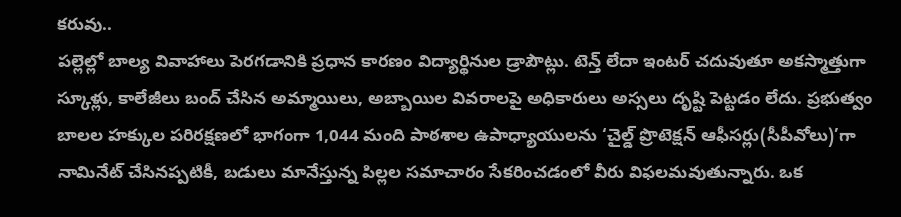కరువు..
పల్లెల్లో బాల్య వివాహాలు పెరగడానికి ప్రధాన కారణం విద్యార్థినుల డ్రాపౌట్లు. టెన్త్ లేదా ఇంటర్ చదువుతూ అకస్మాత్తుగా స్కూళ్లు, కాలేజీలు బంద్ చేసిన అమ్మాయిలు, అబ్బాయిల వివరాలపై అధికారులు అస్సలు దృష్టి పెట్టడం లేదు. ప్రభుత్వం బాలల హక్కుల పరిరక్షణలో భాగంగా 1,044 మంది పాఠశాల ఉపాధ్యాయులను ‘చైల్డ్ ప్రొటెక్షన్ ఆఫీసర్లు(సీపీవోలు)’గా నామినేట్ చేసినప్పటికీ, బడులు మానేస్తున్న పిల్లల సమాచారం సేకరించడంలో వీరు విఫలమవుతున్నారు. ఒక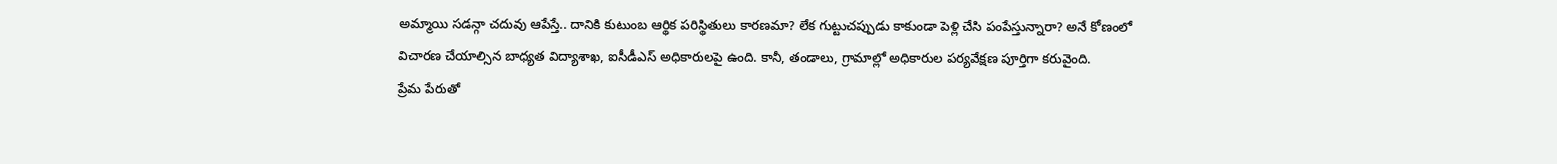అమ్మాయి సడన్గా చదువు ఆపేస్తే.. దానికి కుటుంబ ఆర్థిక పరిస్థితులు కారణమా? లేక గుట్టుచప్పుడు కాకుండా పెళ్లి చేసి పంపేస్తున్నారా? అనే కోణంలో విచారణ చేయాల్సిన బాధ్యత విద్యాశాఖ, ఐసీడీఎస్ అధికారులపై ఉంది. కానీ, తండాలు, గ్రామాల్లో అధికారుల పర్యవేక్షణ పూర్తిగా కరువైంది.
ప్రేమ పేరుతో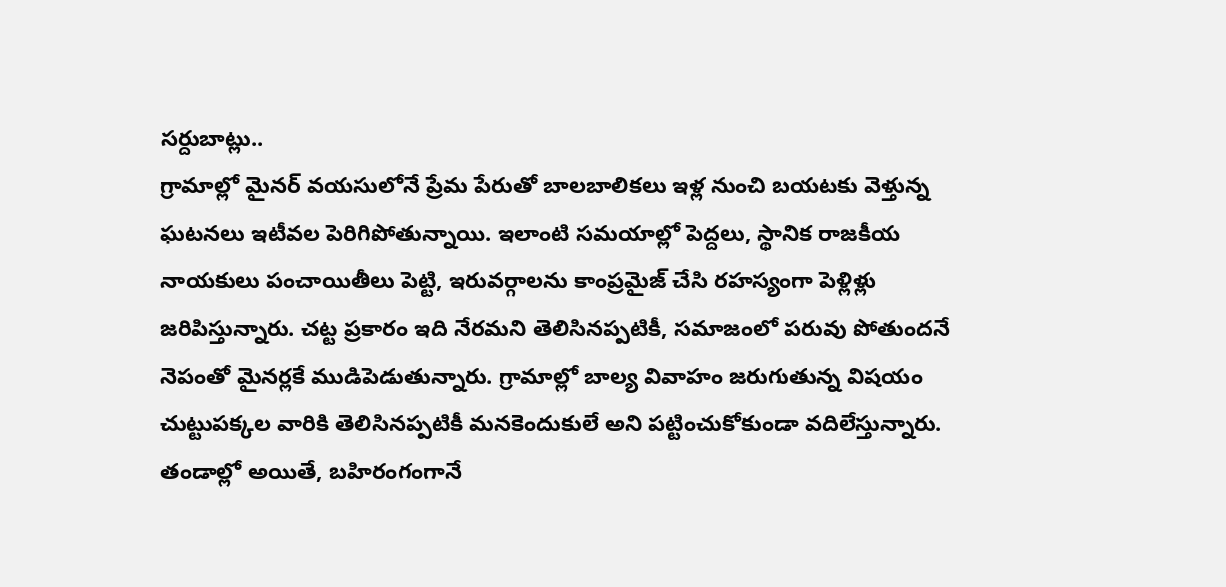సర్దుబాట్లు..
గ్రామాల్లో మైనర్ వయసులోనే ప్రేమ పేరుతో బాలబాలికలు ఇళ్ల నుంచి బయటకు వెళ్తున్న ఘటనలు ఇటీవల పెరిగిపోతున్నాయి. ఇలాంటి సమయాల్లో పెద్దలు, స్థానిక రాజకీయ నాయకులు పంచాయితీలు పెట్టి, ఇరువర్గాలను కాంప్రమైజ్ చేసి రహస్యంగా పెళ్లిళ్లు జరిపిస్తున్నారు. చట్ట ప్రకారం ఇది నేరమని తెలిసినప్పటికీ, సమాజంలో పరువు పోతుందనే నెపంతో మైనర్లకే ముడిపెడుతున్నారు. గ్రామాల్లో బాల్య వివాహం జరుగుతున్న విషయం చుట్టుపక్కల వారికి తెలిసినప్పటికీ మనకెందుకులే అని పట్టించుకోకుండా వదిలేస్తున్నారు. తండాల్లో అయితే, బహిరంగంగానే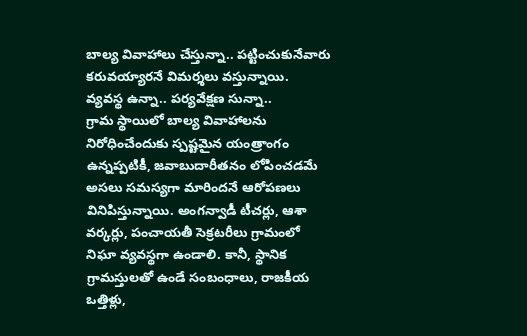బాల్య వివాహాలు చేస్తున్నా.. పట్టించుకునేవారు కరువయ్యారనే విమర్శలు వస్తున్నాయి.
వ్యవస్థ ఉన్నా.. పర్యవేక్షణ సున్నా..
గ్రామ స్థాయిలో బాల్య వివాహాలను నిరోధించేందుకు స్పష్టమైన యంత్రాంగం ఉన్నప్పటికీ, జవాబుదారీతనం లోపించడమే అసలు సమస్యగా మారిందనే ఆరోపణలు వినిపిస్తున్నాయి. అంగన్వాడీ టీచర్లు, ఆశా వర్కర్లు, పంచాయతీ సెక్రటరీలు గ్రామంలో నిఘా వ్యవస్థగా ఉండాలి. కానీ, స్థానిక గ్రామస్తులతో ఉండే సంబంధాలు, రాజకీయ ఒత్తిళ్లు,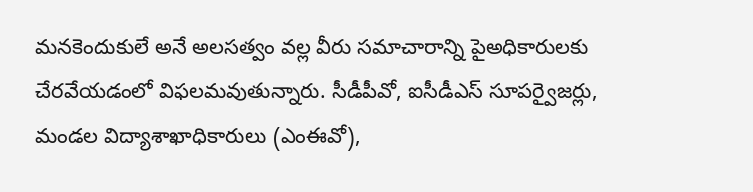మనకెందుకులే అనే అలసత్వం వల్ల వీరు సమాచారాన్ని పైఅధికారులకు చేరవేయడంలో విఫలమవుతున్నారు. సీడీపీవో, ఐసీడీఎస్ సూపర్వైజర్లు, మండల విద్యాశాఖాధికారులు (ఎంఈవో),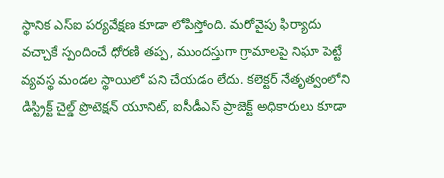స్థానిక ఎస్ఐ పర్యవేక్షణ కూడా లోపిస్తోంది. మరోవైపు ఫిర్యాదు వచ్చాకే స్పందించే ధోరణి తప్ప, ముందస్తుగా గ్రామాలపై నిఘా పెట్టే వ్యవస్థ మండల స్థాయిలో పని చేయడం లేదు. కలెక్టర్ నేతృత్వంలోని డిస్ట్రిక్ట్ చైల్డ్ ప్రొటెక్షన్ యూనిట్, ఐసీడీఎస్ ప్రాజెక్ట్ అధికారులు కూడా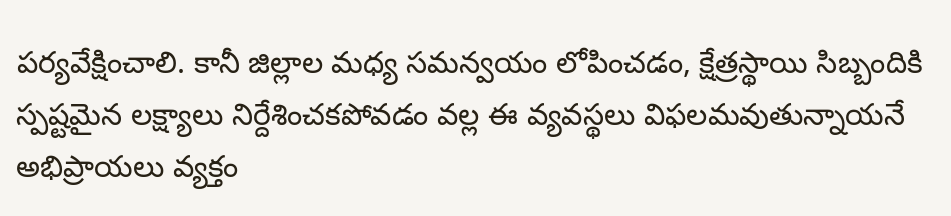పర్యవేక్షించాలి. కానీ జిల్లాల మధ్య సమన్వయం లోపించడం, క్షేత్రస్థాయి సిబ్బందికి స్పష్టమైన లక్ష్యాలు నిర్దేశించకపోవడం వల్ల ఈ వ్యవస్థలు విఫలమవుతున్నాయనే అభిప్రాయలు వ్యక్తం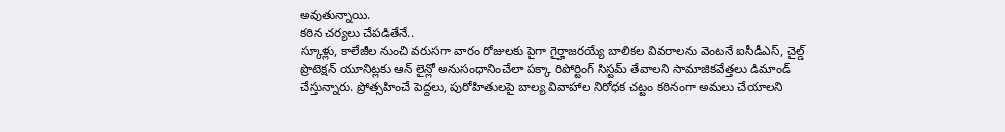అవుతున్నాయి.
కఠిన చర్యలు చేపడితేనే..
స్కూళ్లు, కాలేజీల నుంచి వరుసగా వారం రోజులకు పైగా గైర్హాజరయ్యే బాలికల వివరాలను వెంటనే ఐసీడీఎస్, చైల్డ్ ప్రొటెక్షన్ యూనిట్లకు ఆన్ లైన్లో అనుసంధానించేలా పక్కా రిపోర్టింగ్ సిస్టమ్ తేవాలని సామాజికవేత్తలు డిమాండ్ చేస్తున్నారు. ప్రోత్సహించే పెద్దలు, పురోహితులపై బాల్య వివాహాల నిరోధక చట్టం కఠినంగా అమలు చేయాలని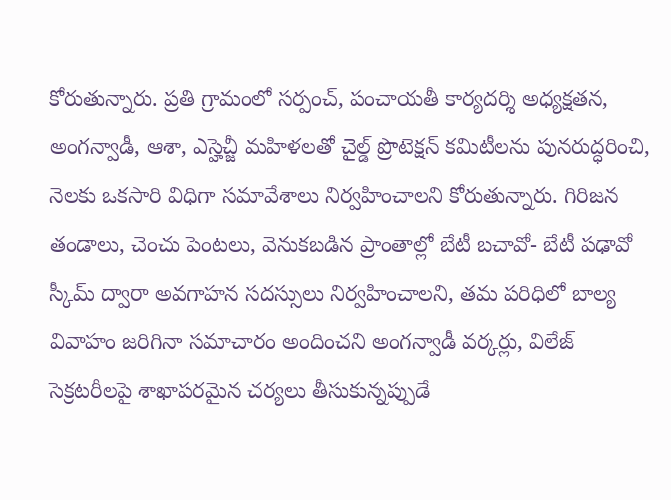కోరుతున్నారు. ప్రతి గ్రామంలో సర్పంచ్, పంచాయతీ కార్యదర్శి అధ్యక్షతన, అంగన్వాడీ, ఆశా, ఎస్హెచ్జీ మహిళలతో చైల్డ్ ప్రొటెక్షన్ కమిటీలను పునరుద్ధరించి, నెలకు ఒకసారి విధిగా సమావేశాలు నిర్వహించాలని కోరుతున్నారు. గిరిజన తండాలు, చెంచు పెంటలు, వెనుకబడిన ప్రాంతాల్లో బేటీ బచావో- బేటీ పఢావో స్కీమ్ ద్వారా అవగాహన సదస్సులు నిర్వహించాలని, తమ పరిధిలో బాల్య వివాహం జరిగినా సమాచారం అందించని అంగన్వాడీ వర్కర్లు, విలేజ్ సెక్రటరీలపై శాఖాపరమైన చర్యలు తీసుకున్నప్పుడే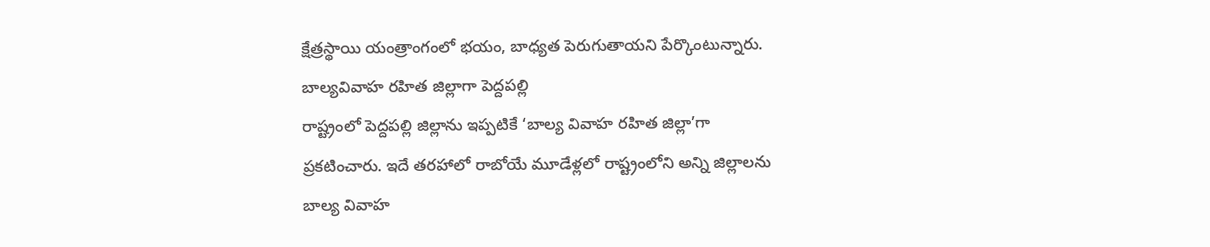క్షేత్రస్థాయి యంత్రాంగంలో భయం, బాధ్యత పెరుగుతాయని పేర్కొంటున్నారు.
బాల్యవివాహ రహిత జిల్లాగా పెద్దపల్లి
రాష్ట్రంలో పెద్దపల్లి జిల్లాను ఇప్పటికే ‘బాల్య వివాహ రహిత జిల్లా’గా ప్రకటించారు. ఇదే తరహాలో రాబోయే మూడేళ్లలో రాష్ట్రంలోని అన్ని జిల్లాలను బాల్య వివాహ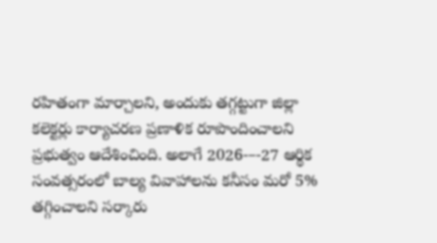రహితంగా మార్చాలని, అందుకు తగ్గట్టుగా జిల్లా కలెక్టర్లు కార్యాచరణ ప్రణాళిక రూపొందించాలని ప్రభుత్వం ఆదేశించింది. అలాగే 2026-–-27 ఆర్థిక సంవత్సరంలో బాల్య వివాహాలను కనీసం మరో 5% తగ్గించాలని సర్కారు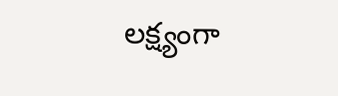లక్ష్యంగా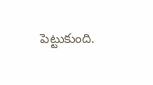పెట్టుకుంది.